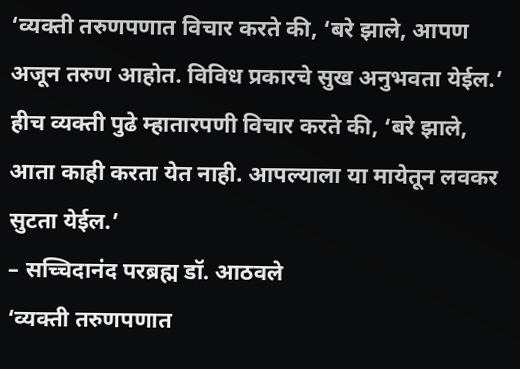‘व्यक्ती तरुणपणात विचार करते की, ‘बरे झाले, आपण अजून तरुण आहोत. विविध प्रकारचे सुख अनुभवता येईल.’ हीच व्यक्ती पुढे म्हातारपणी विचार करते की, ‘बरे झाले, आता काही करता येत नाही. आपल्याला या मायेतून लवकर सुटता येईल.’
– सच्चिदानंद परब्रह्म डॉ. आठवले
‘व्यक्ती तरुणपणात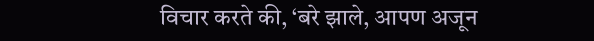विचार करते की, ‘बरे झाले, आपण अजून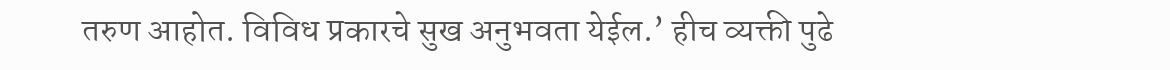तरुण आहोत. विविध प्रकारचे सुख अनुभवता येईल.’ हीच व्यक्ती पुढे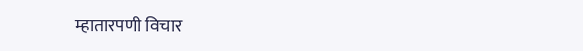म्हातारपणी विचार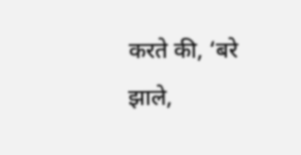करते की, ‘बरे झाले,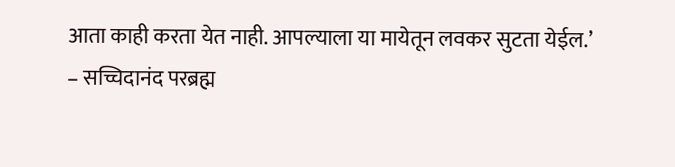आता काही करता येत नाही. आपल्याला या मायेतून लवकर सुटता येईल.’
– सच्चिदानंद परब्रह्म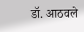डॉ. आठवले